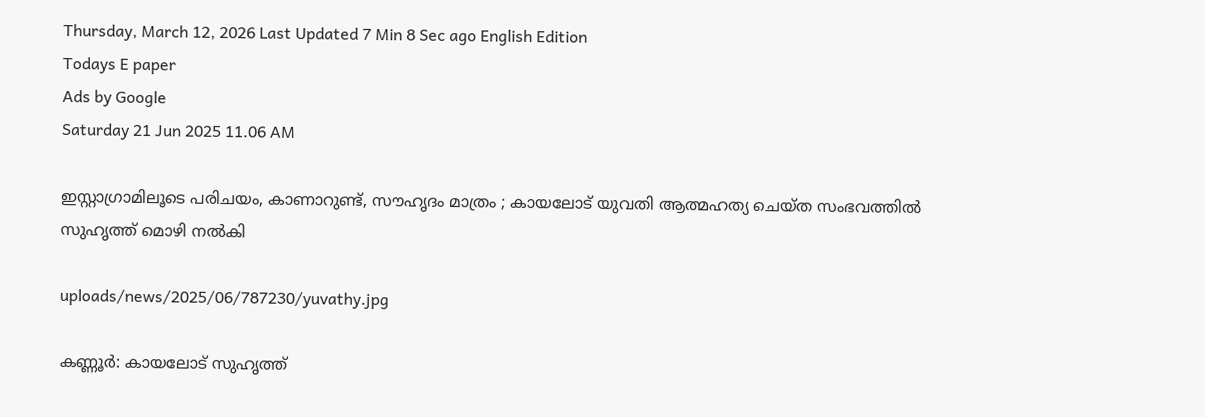Thursday, March 12, 2026 Last Updated 7 Min 8 Sec ago English Edition
Todays E paper
Ads by Google
Saturday 21 Jun 2025 11.06 AM

ഇസ്റ്റാഗ്രാമിലൂടെ പരിചയം, കാണാറുണ്ട്, സൗഹൃദം മാത്രം ; കായലോട് യുവതി ആത്മഹത്യ ചെയ്ത സംഭവത്തില്‍ സുഹൃത്ത് മൊഴി നല്‍കി

uploads/news/2025/06/787230/yuvathy.jpg

കണ്ണൂര്‍: കായലോട് സുഹൃത്ത്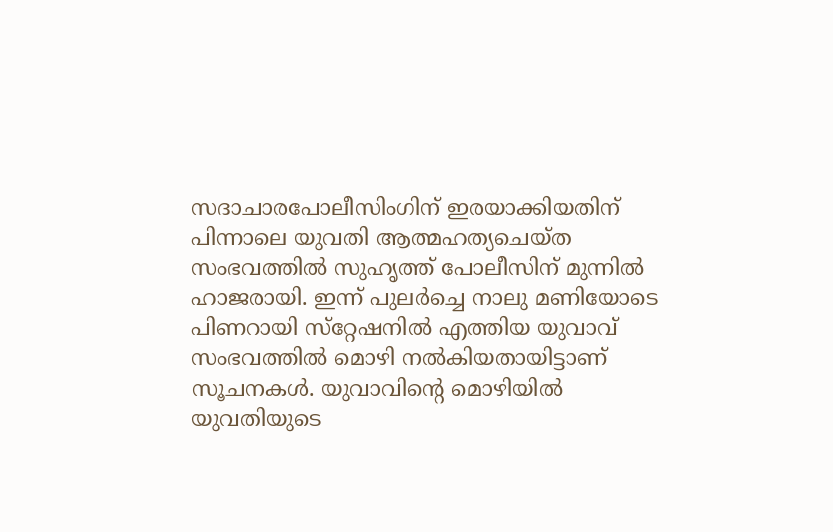സദാചാരപോലീസിംഗിന് ഇരയാക്കിയതിന് പിന്നാലെ യുവതി ആത്മഹത്യചെയ്ത സംഭവത്തില്‍ സുഹൃത്ത് പോലീസിന് മുന്നില്‍ ഹാജരായി. ഇന്ന് പുലര്‍ച്ചെ നാലു മണിയോടെ പിണറായി സ്‌റ്റേഷനില്‍ എത്തിയ യുവാവ് സംഭവത്തില്‍ മൊഴി നല്‍കിയതായിട്ടാണ് സൂചനകള്‍. യുവാവിന്റെ മൊഴിയില്‍ യുവതിയുടെ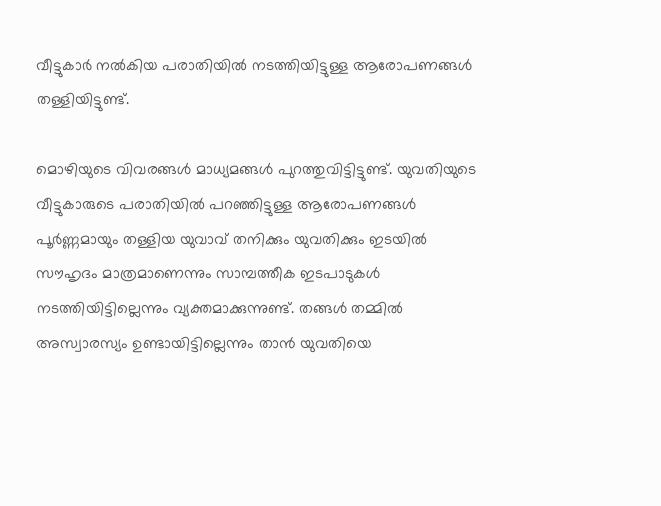വീട്ടുകാര്‍ നല്‍കിയ പരാതിയില്‍ നടത്തിയിട്ടുള്ള ആരോപണങ്ങള്‍ തള്ളിയിട്ടുണ്ട്.

മൊഴിയുടെ വിവരങ്ങള്‍ മാധ്യമങ്ങള്‍ പുറത്തുവിട്ടിട്ടുണ്ട്. യുവതിയുടെ വീട്ടുകാരുടെ പരാതിയില്‍ പറഞ്ഞിട്ടുള്ള ആരോപണങ്ങള്‍ പൂര്‍ണ്ണമായും തള്ളിയ യുവാവ് തനിക്കും യുവതിക്കും ഇടയില്‍ സൗഹൃദം മാത്രമാണെന്നും സാമ്പത്തീക ഇടപാടുകള്‍ നടത്തിയിട്ടില്ലെന്നും വ്യക്തമാക്കുന്നുണ്ട്. തങ്ങള്‍ തമ്മില്‍ അസ്വാരസ്യം ഉണ്ടായിട്ടില്ലെന്നും താന്‍ യുവതിയെ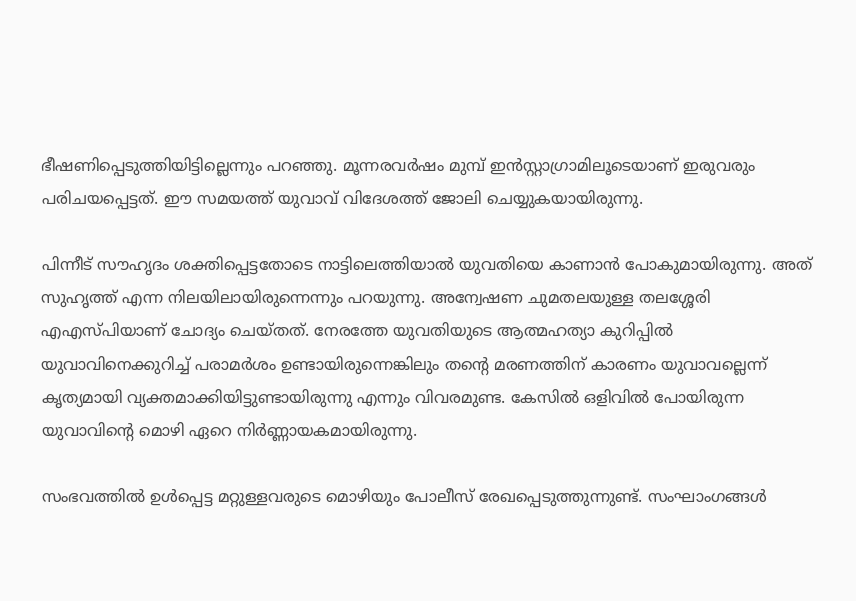ഭീഷണിപ്പെടുത്തിയിട്ടില്ലെന്നും പറഞ്ഞു. മൂന്നരവര്‍ഷം മുമ്പ് ഇന്‍സ്റ്റാഗ്രാമിലൂടെയാണ് ഇരുവരും പരിചയപ്പെട്ടത്. ഈ സമയത്ത് യുവാവ് വിദേശത്ത് ജോലി ചെയ്യുകയായിരുന്നു.

പിന്നീട് സൗഹൃദം ശക്തിപ്പെട്ടതോടെ നാട്ടിലെത്തിയാല്‍ യുവതിയെ കാണാന്‍ പോകുമായിരുന്നു. അത് സുഹൃത്ത് എന്ന നിലയിലായിരുന്നെന്നും പറയുന്നു. അന്വേഷണ ചുമതലയുള്ള തലശ്ശേരി എഎസ്പിയാണ് ചോദ്യം ചെയ്തത്. നേരത്തേ യുവതിയുടെ ആത്മഹത്യാ കുറിപ്പില്‍ യുവാവിനെക്കുറിച്ച് പരാമര്‍ശം ഉണ്ടായിരുന്നെങ്കിലും തന്റെ മരണത്തിന് കാരണം യുവാവല്ലെന്ന് കൃത്യമായി വ്യക്തമാക്കിയിട്ടുണ്ടായിരുന്നു എന്നും വിവരമുണ്ട. കേസില്‍ ഒളിവില്‍ പോയിരുന്ന യുവാവിന്റെ മൊഴി ഏറെ നിര്‍ണ്ണായകമായിരുന്നു.

സംഭവത്തില്‍ ഉള്‍പ്പെട്ട മറ്റുള്ളവരുടെ മൊഴിയും പോലീസ് രേഖപ്പെടുത്തുന്നുണ്ട്. സംഘാംഗങ്ങള്‍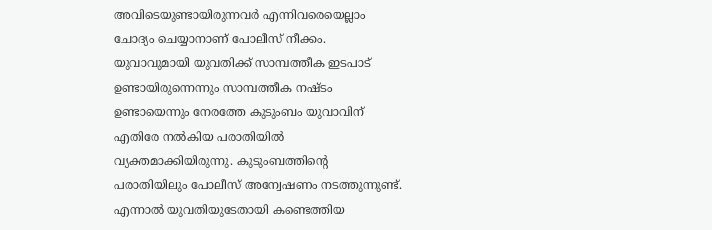അവിടെയുണ്ടായിരുന്നവര്‍ എന്നിവരെയെല്ലാം ചോദ്യം ചെയ്യാനാണ് പോലീസ് നീക്കം. യുവാവുമായി യുവതിക്ക് സാമ്പത്തീക ഇടപാട് ഉണ്ടായിരുന്നെന്നും സാമ്പത്തീക നഷ്ടം ഉണ്ടായെന്നും നേരത്തേ കുടുംബം യുവാവിന് എതിരേ നല്‍കിയ പരാതിയില്‍ വ്യക്തമാക്കിയിരുന്നു. കുടുംബത്തിന്റെ പരാതിയിലും പോലീസ് അന്വേഷണം നടത്തുന്നുണ്ട്. എന്നാല്‍ യുവതിയുടേതായി കണ്ടെത്തിയ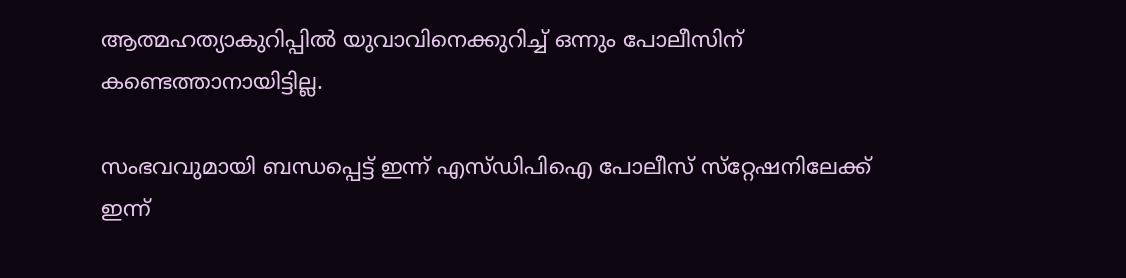ആത്മഹത്യാകുറിപ്പില്‍ യുവാവിനെക്കുറിച്ച് ഒന്നും പോലീസിന് കണ്ടെത്താനായിട്ടില്ല.

സംഭവവുമായി ബന്ധപ്പെട്ട് ഇന്ന് എസ്ഡിപിഐ പോലീസ് സ്‌റ്റേഷനിലേക്ക് ഇന്ന്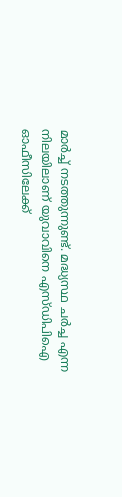മാര്‍ച്ച് നടത്തുന്നുണ്ട്. മദ്ധ്യസ്ഥ ചര്‍ച്ച എന്ന നിലയിലാണ് യുവാവിനെ എസ്ഡിപിഐ ഓഫീസിലേക്ക്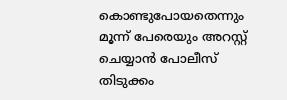കൊണ്ടുപോയതെന്നും മൂന്ന് പേരെയും അറസ്റ്റ് ചെയ്യാന്‍ പോലീസ് തിടുക്കം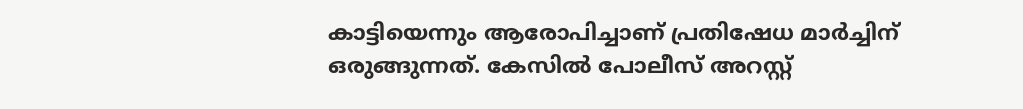കാട്ടിയെന്നും ആരോപിച്ചാണ് പ്രതിഷേധ മാര്‍ച്ചിന് ഒരുങ്ങുന്നത്. കേസില്‍ പോലീസ് അറസ്റ്റ്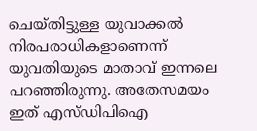ചെയ്തിട്ടുള്ള യുവാക്കല്‍ നിരപരാധികളാണെന്ന് യുവതിയുടെ മാതാവ് ഇന്നലെ പറഞ്ഞിരുന്നു. അതേസമയം ഇത് എസ്ഡിപിഐ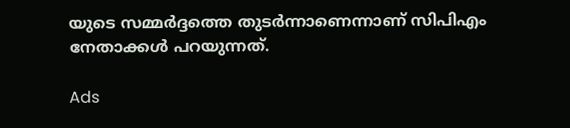യുടെ സമ്മര്‍ദ്ദത്തെ തുടര്‍ന്നാണെന്നാണ് സിപിഎം നേതാക്കള്‍ പറയുന്നത്.

Ads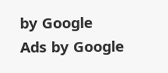by Google
Ads by Google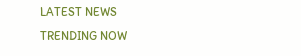LATEST NEWS
TRENDING NOW